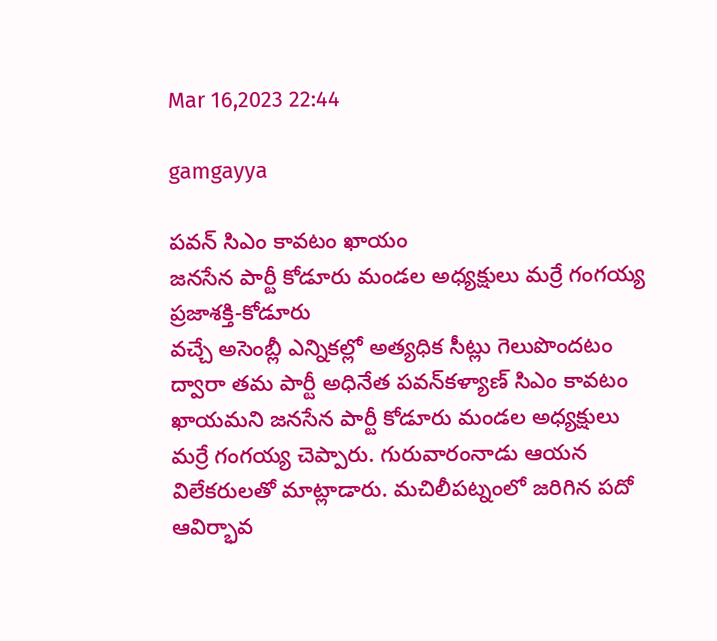Mar 16,2023 22:44

gamgayya

పవన్‌ సిఎం కావటం ఖాయం
జనసేన పార్టీ కోడూరు మండల అధ్యక్షులు మర్రే గంగయ్య
ప్రజాశక్తి-కోడూరు
వచ్చే అసెంబ్లీ ఎన్నికల్లో అత్యధిక సీట్లు గెలుపొందటం ద్వారా తమ పార్టీ అధినేత పవన్‌కళ్యాణ్‌ సిఎం కావటం ఖాయమని జనసేన పార్టీ కోడూరు మండల అధ్యక్షులు మర్రే గంగయ్య చెప్పారు. గురువారంనాడు ఆయన విలేకరులతో మాట్లాడారు. మచిలీపట్నంలో జరిగిన పదో ఆవిర్భావ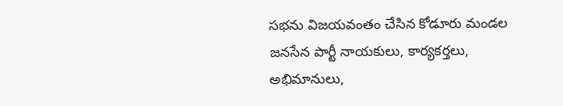సభను విజయవంతం చేసిన కోడూరు మండల జనసేన పార్టీ నాయకులు, కార్యకర్తలు, అభిమానులు,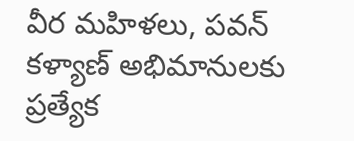వీర మహిళలు, పవన్‌ కళ్యాణ్‌ అభిమానులకు ప్రత్యేక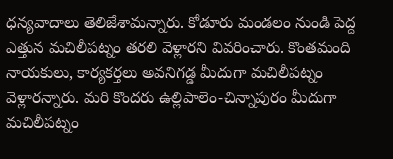ధన్యవాదాలు తెలిజేశామన్నారు. కోడూరు మండలం నుండి పెద్ద ఎత్తున మచిలీపట్నం తరలి వెళ్లారని వివరించారు. కొంతమంది నాయకులు, కార్యకర్తలు అవనిగడ్డ మీదుగా మచిలీపట్నం వెళ్లారన్నారు. మరి కొందరు ఉల్లిపాలెం-చిన్నాపురం మీదుగా మచిలీపట్నం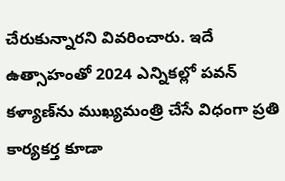చేరుకున్నారని వివరించారు. ఇదే ఉత్సాహంతో 2024 ఎన్నికల్లో పవన్‌ కళ్యాణ్‌ను ముఖ్యమంత్రి చేసే విధంగా ప్రతి కార్యకర్త కూడా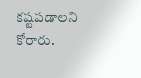కష్టపడాలని కోరారు.